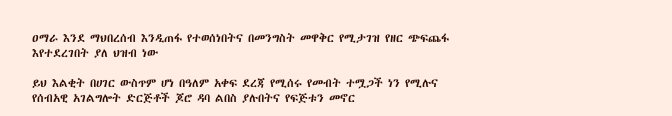ዐማራ እንደ ማህበረሰብ እንዲጠፋ የተወሰነበትና በመንግስት መዋቅር የሚታገዝ የዘር ጭፍጨፋ እየተደረገበት ያለ ህዝብ ነው

ይህ እልቂት በሀገር ውስጥም ሆነ በዓለም አቀፍ ደረጃ የሚሰሩ የመብት ተሟጋች ነን የሚሉና የሰብአዊ አገልግሎት ድርጅቶች ጆሮ ዳባ ልበስ ያሉበትና የፍጅቱን መኖር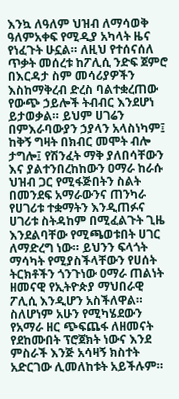እንኳ ለዓለም ህዝብ ለማሳወቅ ዓለምአቀፍ የሚዲያ አካላት ዜና የነፈጉት ሁኗል። ለዚህ የተሰናሰለ ጥቃት መሰረቱ ከፖሊሲ ንድፍ ጀምሮ በእርዳታ ስም መሳሪያዎችን እስከማቅረብ ድረስ ባልተቋረጠው የውጭ ኃይሎች ትብብር እንደሆነ ይታወቃል። ይህም ሀገሬን በምእራባውያን ኃያላን አላስነካም፤ ከቅኝ ግዛት በክብር መሞት ብሎ ታግሎ፤ የሽንፈት ማቅ ያለበሳቸውን እና ያልተንበረከከውን ዐማራ ከራሱ ህዝብ ጋር የሚፋጅበትን ስልት በመንደፍ አማራውንና ጠንካራ የሀገሪቱ ተቋማትን እንዲጠፉና ሀገሪቱ ስትዳከም በሚፈልጉት ጊዜ እንደልባቸው የሚጫወቱበት ሀገር ለማድረግ ነው። ይህንን ፍላጎት ማሳካት የሚያስችላቸውን የሀሰት ትርክቶችን ጎንጉነው ዐማራ ጠልነት ዘመናዊ የኢትዮጵያ ማህበራዊ ፖሊሲ እንዲሆን አስችለዋል። ስለሆነም አሁን የሚካሄደውን የአማራ ዘር ጭፍጨፋ ለዘመናት የደከሙበት ፕሮጀክት ነውና እንደ ምስራች እንጅ አሳዛኝ ክስተት አድርገው ሊመለከቱት አይችሉም።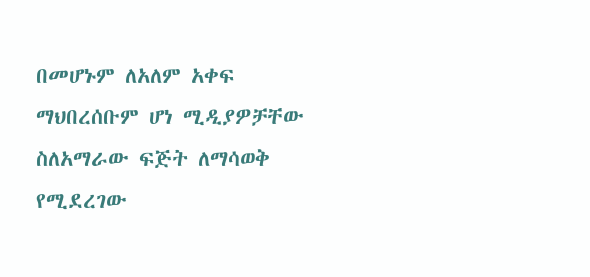በመሆኑም ለአለም አቀፍ ማህበረሰቡም ሆነ ሚዲያዎቻቸው ስለአማራው ፍጅት ለማሳወቅ የሚደረገው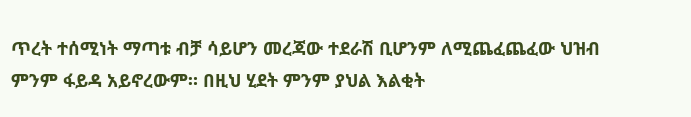ጥረት ተሰሚነት ማጣቱ ብቻ ሳይሆን መረጃው ተደራሽ ቢሆንም ለሚጨፈጨፈው ህዝብ ምንም ፋይዳ አይኖረውም። በዚህ ሂደት ምንም ያህል እልቂት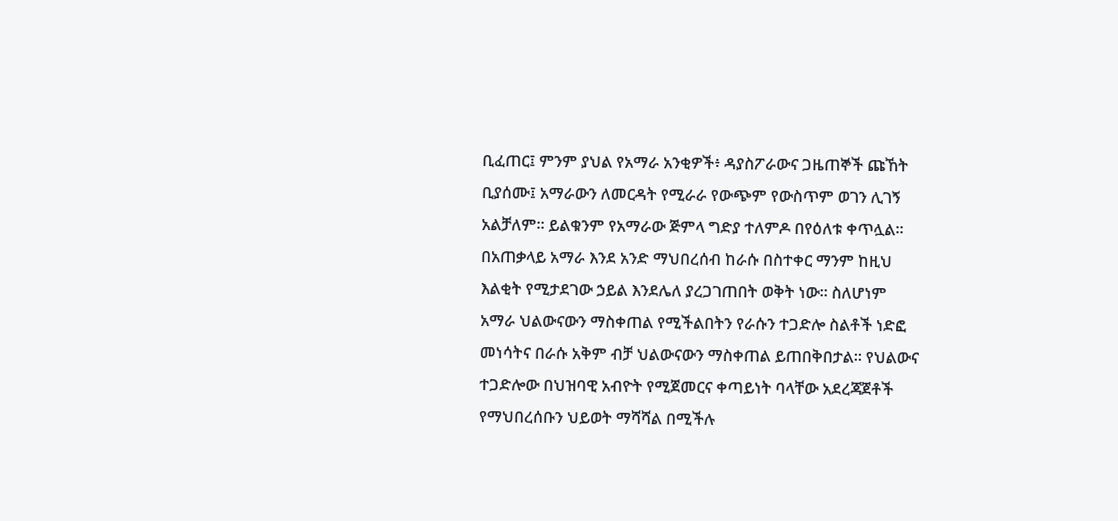ቢፈጠር፤ ምንም ያህል የአማራ አንቂዎች፥ ዳያስፖራውና ጋዜጠኞች ጩኸት ቢያሰሙ፤ አማራውን ለመርዳት የሚራራ የውጭም የውስጥም ወገን ሊገኝ አልቻለም። ይልቁንም የአማራው ጅምላ ግድያ ተለምዶ በየዕለቱ ቀጥሏል። በአጠቃላይ አማራ እንደ አንድ ማህበረሰብ ከራሱ በስተቀር ማንም ከዚህ እልቂት የሚታደገው ኃይል እንደሌለ ያረጋገጠበት ወቅት ነው። ስለሆነም አማራ ህልውናውን ማስቀጠል የሚችልበትን የራሱን ተጋድሎ ስልቶች ነድፎ መነሳትና በራሱ አቅም ብቻ ህልውናውን ማስቀጠል ይጠበቅበታል። የህልውና ተጋድሎው በህዝባዊ አብዮት የሚጀመርና ቀጣይነት ባላቸው አደረጃጀቶች የማህበረሰቡን ህይወት ማሻሻል በሚችሉ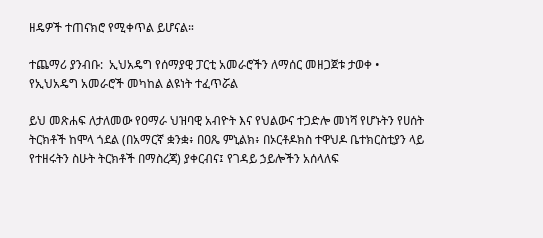ዘዴዎች ተጠናክሮ የሚቀጥል ይሆናል።

ተጨማሪ ያንብቡ:  ኢህአዴግ የሰማያዊ ፓርቲ አመራሮችን ለማሰር መዘጋጀቱ ታወቀ • የኢህአዴግ አመራሮች መካከል ልዩነት ተፈጥሯል

ይህ መጽሐፍ ለታለመው የዐማራ ህዝባዊ አብዮት እና የህልውና ተጋድሎ መነሻ የሆኑትን የሀሰት ትርክቶች ከሞላ ጎደል (በአማርኛ ቋንቋ፥ በዐጼ ምኒልክ፥ በኦርቶዶክስ ተዋህዶ ቤተክርስቲያን ላይ የተዘሩትን ስሁት ትርክቶች በማስረጃ) ያቀርብና፤ የገዳይ ኃይሎችን አሰላለፍ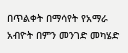በጥልቀት በማሳየት የአማራ አብዮት በምን መንገድ መካሄድ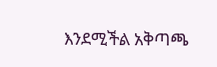እንደሚችል አቅጣጫ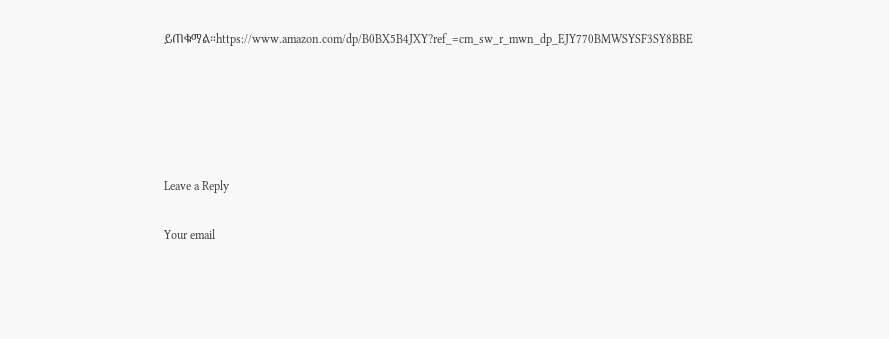ይጠቁማል።https://www.amazon.com/dp/B0BX5B4JXY?ref_=cm_sw_r_mwn_dp_EJY770BMWSYSF3SY8BBE





Leave a Reply

Your email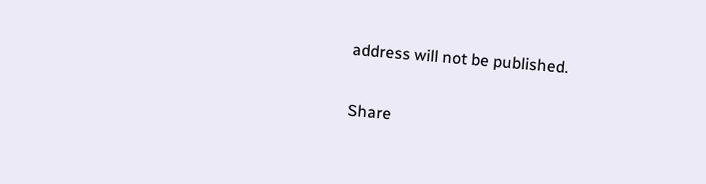address will not be published.

Share